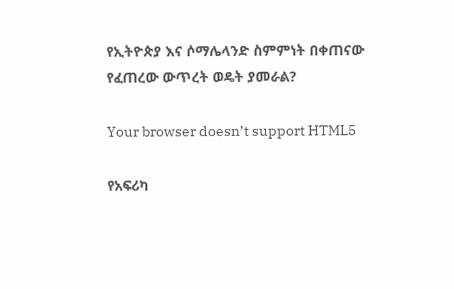የኢትዮጵያ እና ሶማሌላንድ ስምምነት በቀጠናው የፈጠረው ውጥረት ወዴት ያመራል?

Your browser doesn’t support HTML5

የአፍሪካ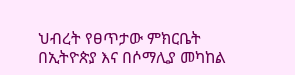ህብረት የፀጥታው ምክርቤት በኢትዮጵያ እና በሶማሊያ መካከል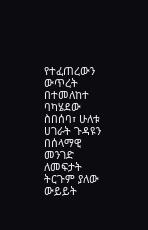የተፈጠረውን ውጥረት በተመለከተ ባካሄደው ስበሰባ፣ ሁለቱ ሀገራት ጉዳዩን በሰላማዊ መንገድ ለመፍታት ትርጉም ያለው ውይይት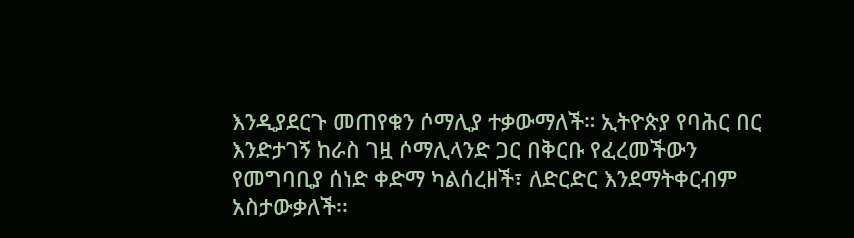እንዲያደርጉ መጠየቁን ሶማሊያ ተቃውማለች። ኢትዮጵያ የባሕር በር እንድታገኝ ከራስ ገዟ ሶማሊላንድ ጋር በቅርቡ የፈረመችውን የመግባቢያ ሰነድ ቀድማ ካልሰረዘች፣ ለድርድር እንደማትቀርብም አስታውቃለች፡፡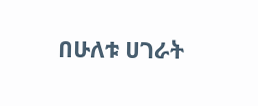በሁለቱ ሀገራት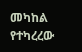መካከል የተካረረው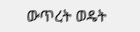ውጥረት ወዴት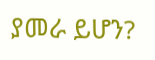ያመራ ይሆን?